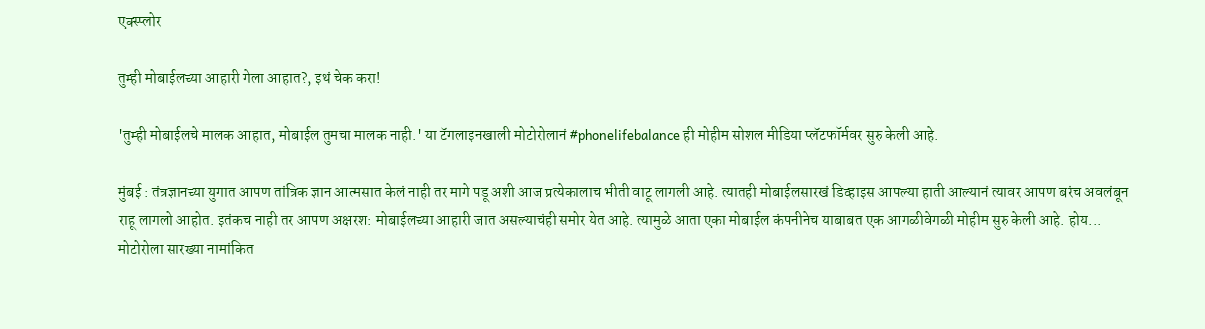एक्स्प्लोर

तुम्ही मोबाईलच्या आहारी गेला आहात?, इथं चेक करा!

'तुम्ही मोबाईलचे मालक आहात, मोबाईल तुमचा मालक नाही.' या टॅगलाइनखाली मोटोरोलानं #phonelifebalance ही मोहीम सोशल मीडिया प्लॅटफॉर्मवर सुरु केली आहे.

मुंबई : तंत्रज्ञानच्या युगात आपण तांत्रिक ज्ञान आत्मसात केलं नाही तर मागे पडू अशी आज प्रत्येकालाच भीती वाटू लागली आहे. त्यातही मोबाईलसारखं डिव्हाइस आपल्या हाती आल्यानं त्यावर आपण बरंच अवलंबून राहू लागलो आहोत. इतंकच नाही तर आपण अक्षरश: मोबाईलच्या आहारी जात असल्याचंही समोर येत आहे. त्यामुळे आता एका मोबाईल कंपनीनेच याबाबत एक आगळीवेगळी मोहीम सुरु केली आहे. होय... मोटोरोला सारख्या नामांकित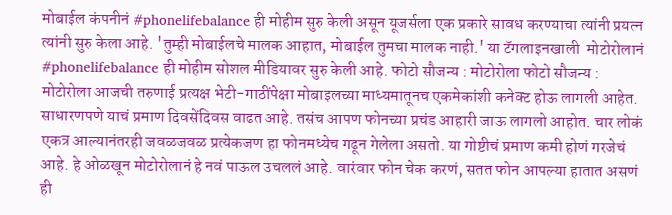मोबाईल कंपनीनं #phonelifebalance ही मोहीम सुरु केली असून यूजर्सला एक प्रकारे सावध करण्याचा त्यांनी प्रयत्न त्यांनी सुरु केला आहे. 'तुम्ही मोबाईलचे मालक आहात, मोबाईल तुमचा मालक नाही.' या टॅगलाइनखाली  मोटोरोलानं #phonelifebalance ही मोहीम सोशल मीडियावर सुरु केली आहे. फोटो सौजन्य : मोटोरोला फोटो सौजन्य : मोटोरोला आजची तरुणाई प्रत्यक्ष भेटी-गाठींपेक्षा मोबाइलच्या माध्यमातूनच एकमेकांशी कनेक्ट होऊ लागली आहेत. साधारणपणे याचं प्रमाण दिवसेंदिवस वाढत आहे. तसंच आपण फोनच्या प्रचंड आहारी जाऊ लागलो आहोत. चार लोकं एकत्र आल्यानंतरही जवळजवळ प्रत्येकजण हा फोनमध्येच गढून गेलेला असतो. या गोष्टीचं प्रमाण कमी होणं गरजेचं आहे. हे ओळखून मोटोरोलानं हे नवं पाऊल उचललं आहे. वारंवार फोन चेक करणं, सतत फोन आपल्या हातात असणं ही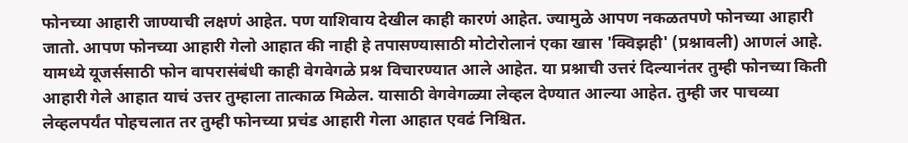फोनच्या आहारी जाण्याची लक्षणं आहेत. पण याशिवाय देखील काही कारणं आहेत. ज्यामुळे आपण नकळतपणे फोनच्या आहारी जातो. आपण फोनच्या आहारी गेलो आहात की नाही हे तपासण्यासाठी मोटोरोलानं एका खास 'क्विझही' (प्रश्नावली) आणलं आहे. यामध्ये यूजर्ससाठी फोन वापरासंबंधी काही वेगवेगळे प्रश्न विचारण्यात आले आहेत. या प्रश्नाची उत्तरं दिल्यानंतर तुम्ही फोनच्या किती आहारी गेले आहात याचं उत्तर तुम्हाला तात्काळ मिळेल. यासाठी वेगवेगळ्या लेव्हल देण्यात आल्या आहेत. तुम्ही जर पाचव्या लेव्हलपर्यंत पोहचलात तर तुम्ही फोनच्या प्रचंड आहारी गेला आहात एवढं निश्चित.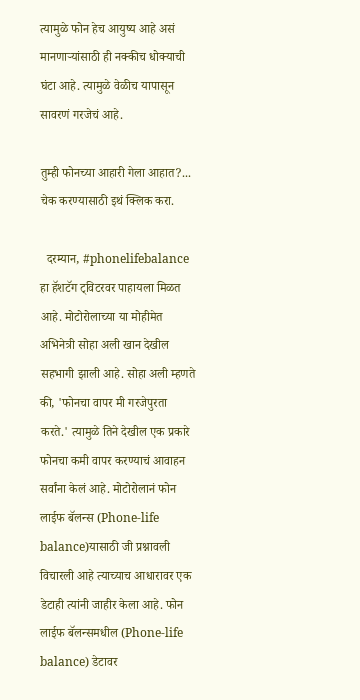त्यामुळे फोन हेच आयुष्य आहे असं मानणाऱ्यांसाठी ही नक्कीच धोक्याची घंटा आहे. त्यामुळे वेळीच यापासून सावरणं गरजेचं आहे.

तुम्ही फोनच्या आहारी गेला आहात?... चेक करण्यासाठी इथं क्लिक करा.

  दरम्यान, #phonelifebalance हा हॅशटॅग ट्विटरवर पाहायला मिळत आहे. मोटोरोलाच्या या मोहीमेत अभिनेत्री सोहा अली खान देखील सहभागी झाली आहे. सोहा अली म्हणते की, 'फोनचा वापर मी गरजेपुरता करते.' त्यामुळे तिने देखील एक प्रकारे फोनचा कमी वापर करण्याचं आवाहन सर्वांना केलं आहे. मोटोरोलानं फोन लाईफ बॅलन्स (Phone-life balance)यासाठी जी प्रश्नावली विचारली आहे त्याच्याच आधारावर एक डेटाही त्यांनी जाहीर केला आहे. फोन लाईफ बॅलन्समधील (Phone-life balance) डेटावर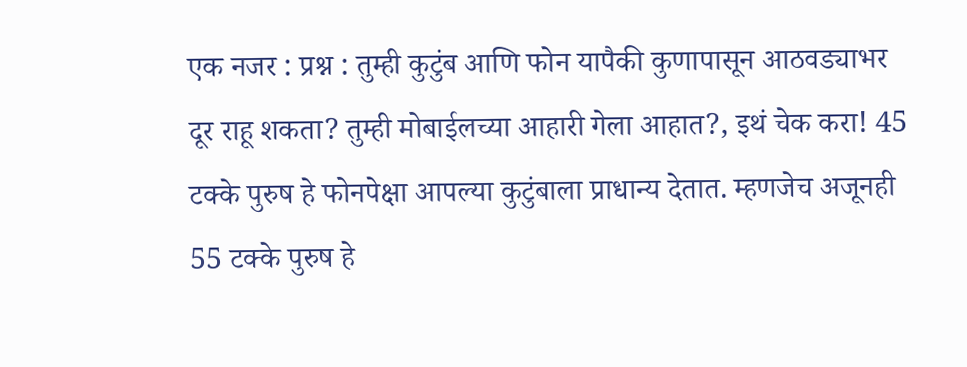एक नजर : प्रश्न : तुम्ही कुटुंब आणि फोन यापैकी कुणापासून आठवड्याभर दूर राहू शकता? तुम्ही मोबाईलच्या आहारी गेला आहात?, इथं चेक करा! 45 टक्के पुरुष हे फोनपेक्षा आपल्या कुटुंबाला प्राधान्य देतात. म्हणजेच अजूनही 55 टक्के पुरुष हे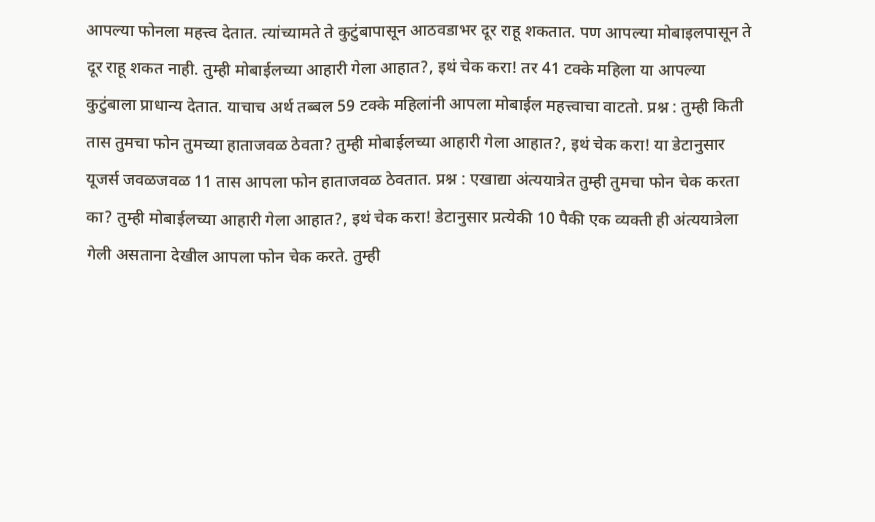आपल्या फोनला महत्त्व देतात. त्यांच्यामते ते कुटुंबापासून आठवडाभर दूर राहू शकतात. पण आपल्या मोबाइलपासून ते दूर राहू शकत नाही. तुम्ही मोबाईलच्या आहारी गेला आहात?, इथं चेक करा! तर 41 टक्के महिला या आपल्या कुटुंबाला प्राधान्य देतात. याचाच अर्थ तब्बल 59 टक्के महिलांनी आपला मोबाईल महत्त्वाचा वाटतो. प्रश्न : तुम्ही किती तास तुमचा फोन तुमच्या हाताजवळ ठेवता? तुम्ही मोबाईलच्या आहारी गेला आहात?, इथं चेक करा! या डेटानुसार यूजर्स जवळजवळ 11 तास आपला फोन हाताजवळ ठेवतात. प्रश्न : एखाद्या अंत्ययात्रेत तुम्ही तुमचा फोन चेक करता का? तुम्ही मोबाईलच्या आहारी गेला आहात?, इथं चेक करा! डेटानुसार प्रत्येकी 10 पैकी एक व्यक्ती ही अंत्ययात्रेला गेली असताना देखील आपला फोन चेक करते. तुम्ही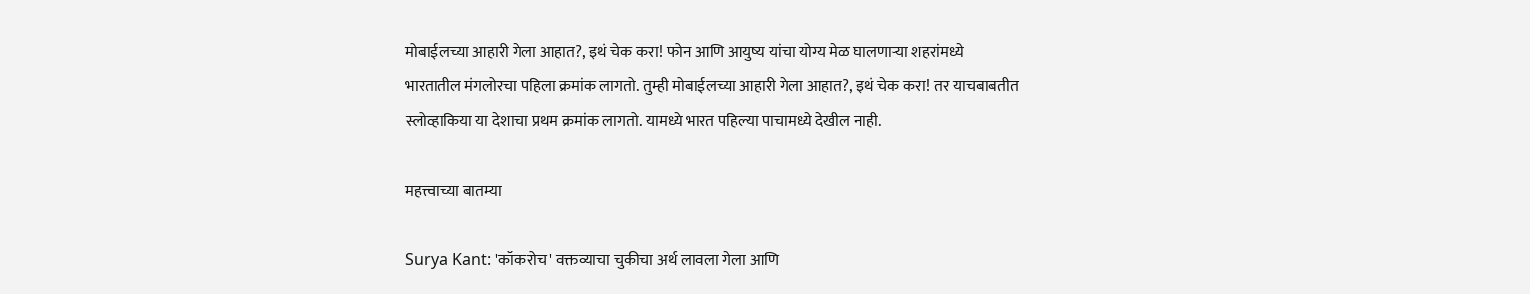मोबाईलच्या आहारी गेला आहात?, इथं चेक करा! फोन आणि आयुष्य यांचा योग्य मेळ घालणाऱ्या शहरांमध्ये भारतातील मंगलोरचा पहिला क्रमांक लागतो. तुम्ही मोबाईलच्या आहारी गेला आहात?, इथं चेक करा! तर याचबाबतीत स्लोव्हाकिया या देशाचा प्रथम क्रमांक लागतो. यामध्ये भारत पहिल्या पाचामध्ये देखील नाही.

महत्त्वाच्या बातम्या

Surya Kant: 'कॉकरोच' वक्तव्याचा चुकीचा अर्थ लावला गेला आणि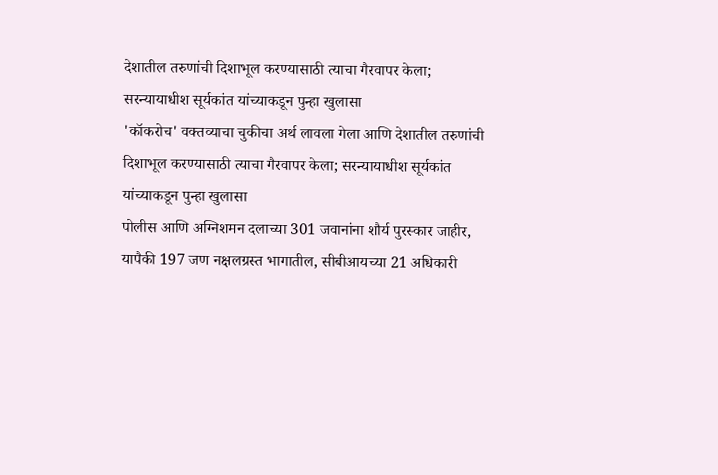देशातील तरुणांची दिशाभूल करण्यासाठी त्याचा गैरवापर केला; सरन्यायाधीश सूर्यकांत यांच्याकडून पुन्हा खुलासा
'कॉकरोच' वक्तव्याचा चुकीचा अर्थ लावला गेला आणि देशातील तरुणांची दिशाभूल करण्यासाठी त्याचा गैरवापर केला; सरन्यायाधीश सूर्यकांत यांच्याकडून पुन्हा खुलासा
पोलीस आणि अग्निशमन दलाच्या 301 जवानांना शौर्य पुरस्कार जाहीर, यापैकी 197 जण नक्षलग्रस्त भागातील, सीबीआयच्या 21 अधिकारी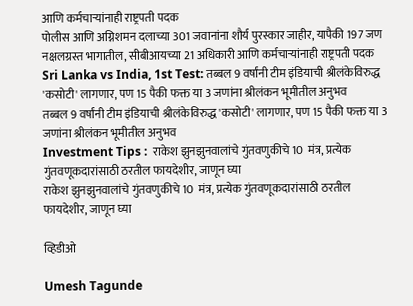आणि कर्मचाऱ्यांनाही राष्ट्रपती पदक
पोलीस आणि अग्निशमन दलाच्या 301 जवानांना शौर्य पुरस्कार जाहीर, यापैकी 197 जण नक्षलग्रस्त भागातील, सीबीआयच्या 21 अधिकारी आणि कर्मचाऱ्यांनाही राष्ट्रपती पदक
Sri Lanka vs India, 1st Test: तब्बल 9 वर्षांनी टीम इंडियाची श्रीलंकेविरुद्ध 'कसोटी' लागणार, पण 15 पैकी फक्त या 3 जणांना श्रीलंकन भूमीतील अनुभव
तब्बल 9 वर्षांनी टीम इंडियाची श्रीलंकेविरुद्ध 'कसोटी' लागणार, पण 15 पैकी फक्त या 3 जणांना श्रीलंकन भूमीतील अनुभव
Investment Tips :  राकेश झुनझुनवालांचे गुंतवणुकीचे 10  मंत्र, प्रत्येक गुंतवणूकदारांसाठी ठरतील फायदेशीर, जाणून घ्या
राकेश झुनझुनवालांचे गुंतवणुकीचे 10  मंत्र, प्रत्येक गुंतवणूकदारांसाठी ठरतील फायदेशीर, जाणून घ्या

व्हिडीओ

Umesh Tagunde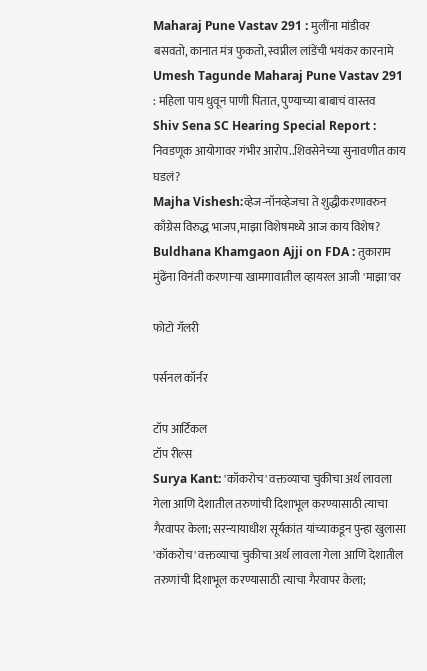Maharaj Pune Vastav 291 : मुलींना मांडीवर बसवतो, कानात मंत्र फुकतो, स्वप्नील लांडेंची भयंकर कारनामे
Umesh Tagunde Maharaj Pune Vastav 291 : महिला पाय धुवून पाणी पितात, पुण्याच्या बाबाचं वास्तव
Shiv Sena SC Hearing Special Report : निवडणूक आयोगावर गंभीर आरोप..शिवसेनेच्या सुनावणीत काय घडलं?
Majha Vishesh:व्हेज-नॉनव्हेजचा ते शुद्धीकरणावरुन काँग्रेस विरुद्ध भाजप,माझा विशेषमध्ये आज काय विशेष?
Buldhana Khamgaon Ajji on FDA : तुकाराम मुंढेंना विनंती करणाऱ्या खामगावातील व्हायरल आजी 'माझा'वर

फोटो गॅलरी

पर्सनल कॉर्नर

टॉप आर्टिकल
टॉप रील्स
Surya Kant: 'कॉकरोच' वक्तव्याचा चुकीचा अर्थ लावला गेला आणि देशातील तरुणांची दिशाभूल करण्यासाठी त्याचा गैरवापर केला; सरन्यायाधीश सूर्यकांत यांच्याकडून पुन्हा खुलासा
'कॉकरोच' वक्तव्याचा चुकीचा अर्थ लावला गेला आणि देशातील तरुणांची दिशाभूल करण्यासाठी त्याचा गैरवापर केला;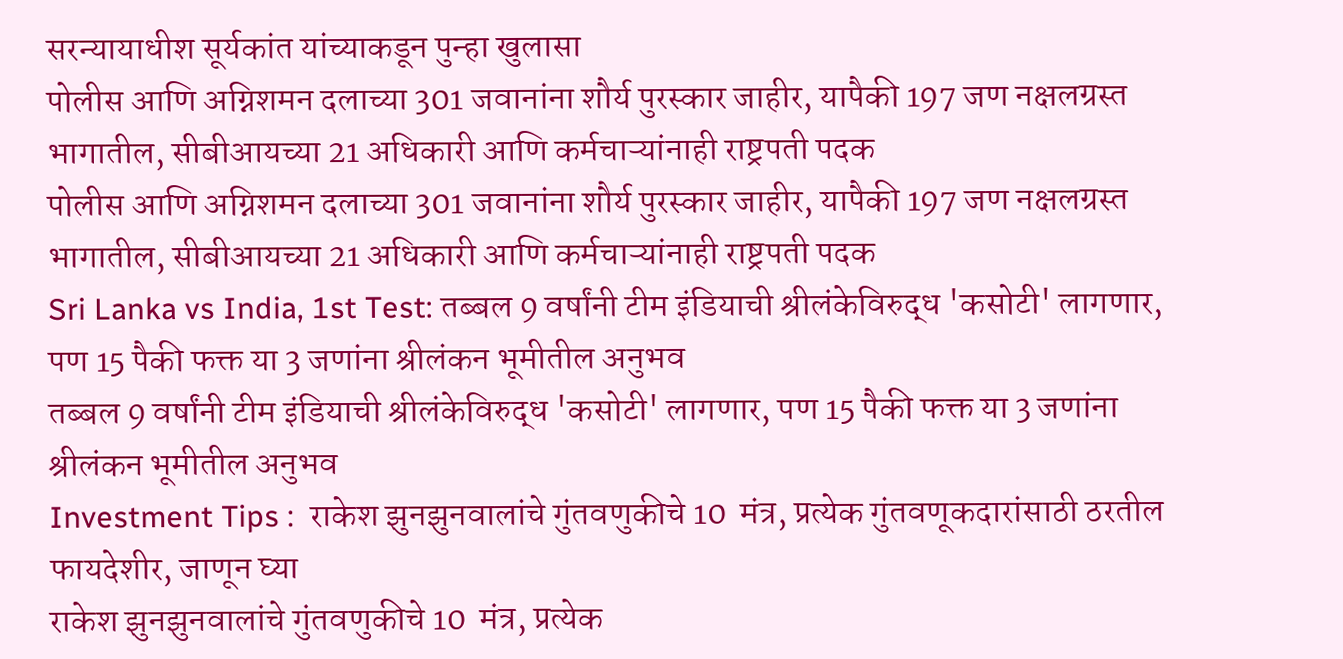सरन्यायाधीश सूर्यकांत यांच्याकडून पुन्हा खुलासा
पोलीस आणि अग्निशमन दलाच्या 301 जवानांना शौर्य पुरस्कार जाहीर, यापैकी 197 जण नक्षलग्रस्त भागातील, सीबीआयच्या 21 अधिकारी आणि कर्मचाऱ्यांनाही राष्ट्रपती पदक
पोलीस आणि अग्निशमन दलाच्या 301 जवानांना शौर्य पुरस्कार जाहीर, यापैकी 197 जण नक्षलग्रस्त भागातील, सीबीआयच्या 21 अधिकारी आणि कर्मचाऱ्यांनाही राष्ट्रपती पदक
Sri Lanka vs India, 1st Test: तब्बल 9 वर्षांनी टीम इंडियाची श्रीलंकेविरुद्ध 'कसोटी' लागणार, पण 15 पैकी फक्त या 3 जणांना श्रीलंकन भूमीतील अनुभव
तब्बल 9 वर्षांनी टीम इंडियाची श्रीलंकेविरुद्ध 'कसोटी' लागणार, पण 15 पैकी फक्त या 3 जणांना श्रीलंकन भूमीतील अनुभव
Investment Tips :  राकेश झुनझुनवालांचे गुंतवणुकीचे 10  मंत्र, प्रत्येक गुंतवणूकदारांसाठी ठरतील फायदेशीर, जाणून घ्या
राकेश झुनझुनवालांचे गुंतवणुकीचे 10  मंत्र, प्रत्येक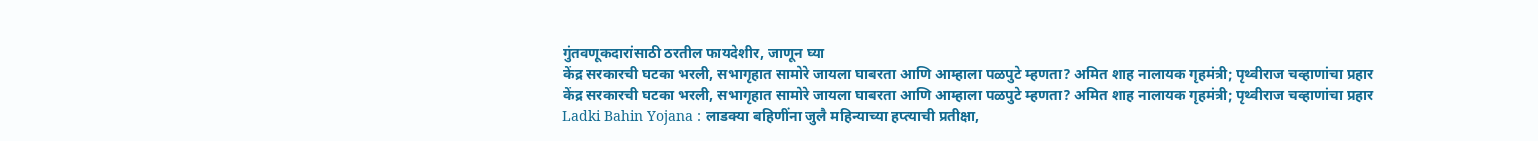गुंतवणूकदारांसाठी ठरतील फायदेशीर, जाणून घ्या
केंद्र सरकारची घटका भरली, सभागृहात सामोरे जायला घाबरता आणि आम्हाला पळपुटे म्हणता? अमित शाह नालायक गृहमंत्री; पृथ्वीराज चव्हाणांचा प्रहार
केंद्र सरकारची घटका भरली, सभागृहात सामोरे जायला घाबरता आणि आम्हाला पळपुटे म्हणता? अमित शाह नालायक गृहमंत्री; पृथ्वीराज चव्हाणांचा प्रहार
Ladki Bahin Yojana : लाडक्या बहिणींना जुलै महिन्याच्या हप्त्याची प्रतीक्षा,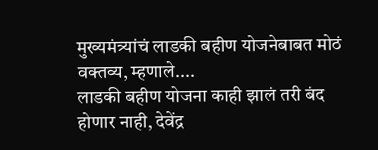मुख्यमंत्र्यांचं लाडकी बहीण योजनेबाबत मोठं वक्तव्य, म्हणाले....
लाडकी बहीण योजना काही झालं तरी बंद होणार नाही, देवेंद्र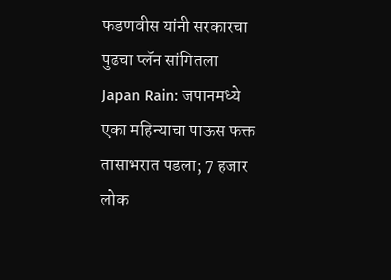फडणवीस यांनी सरकारचा पुढचा प्लॅन सांगितला
Japan Rain: जपानमध्ये एका महिन्याचा पाऊस फक्त तासाभरात पडला; 7 हजार लोक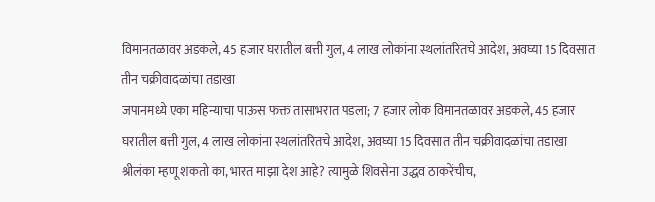विमानतळावर अडकले, 45 हजार घरातील बत्ती गुल, 4 लाख लोकांना स्थलांतरितचे आदेश, अवघ्या 15 दिवसात तीन चक्रीवादळांचा तडाखा
जपानमध्ये एका महिन्याचा पाऊस फक्त तासाभरात पडला; 7 हजार लोक विमानतळावर अडकले, 45 हजार घरातील बत्ती गुल, 4 लाख लोकांना स्थलांतरितचे आदेश, अवघ्या 15 दिवसात तीन चक्रीवादळांचा तडाखा
श्रीलंका म्हणू शकतो का, भारत माझा देश आहे? त्यामुळे शिवसेना उद्धव ठाकरेंचीच,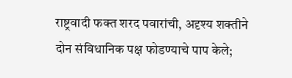राष्ट्रवादी फक्त शरद पवारांची, अदृश्य शक्तीने दोन संविधानिक पक्ष फोडण्याचे पाप केले;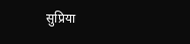सुप्रिया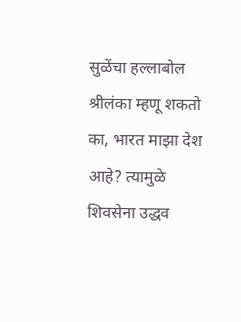सुळेंचा हल्लाबोल
श्रीलंका म्हणू शकतो का, भारत माझा देश आहे? त्यामुळे शिवसेना उद्धव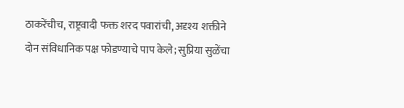ठाकरेंचीच, राष्ट्रवादी फक्त शरद पवारांची, अदृश्य शक्तीने दोन संविधानिक पक्ष फोडण्याचे पाप केले; सुप्रिया सुळेंचा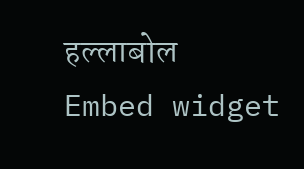हल्लाबोल
Embed widget